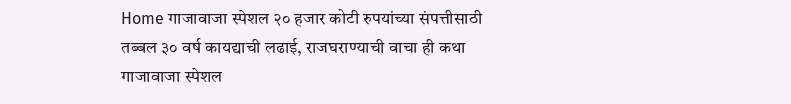Home गाजावाजा स्पेशल २० हजार कोटी रुपयांच्या संपत्तीसाठी तब्बल ३० वर्ष कायद्याची लढाई, राजघराण्याची वाचा ही कथा
गाजावाजा स्पेशल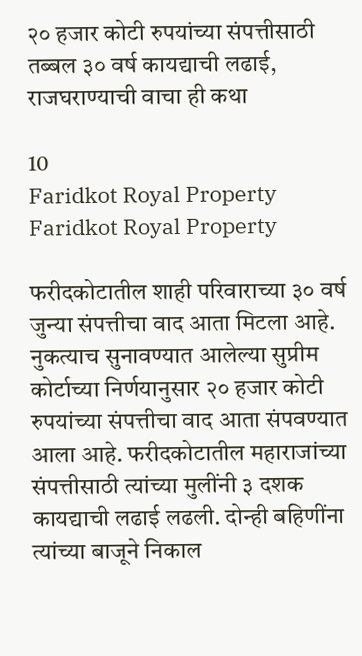२० हजार कोटी रुपयांच्या संपत्तीसाठी तब्बल ३० वर्ष कायद्याची लढाई, राजघराण्याची वाचा ही कथा

10
Faridkot Royal Property
Faridkot Royal Property

फरीदकोटातील शाही परिवाराच्या ३० वर्ष जुन्या संपत्तीचा वाद आता मिटला आहे. नुकत्याच सुनावण्यात आलेल्या सुप्रीम कोर्टाच्या निर्णयानुसार २० हजार कोटी रुपयांच्या संपत्तीचा वाद आता संपवण्यात आला आहे. फरीदकोटातील महाराजांच्या संपत्तीसाठी त्यांच्या मुलींनी ३ दशक कायद्याची लढाई लढली. दोन्ही बहिणींना त्यांच्या बाजूने निकाल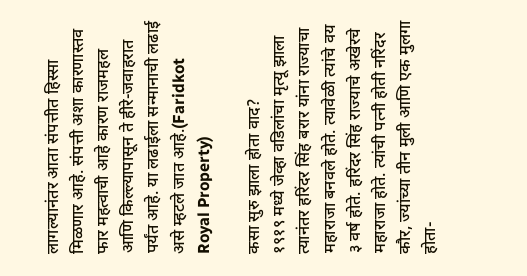लागल्यानंतर आता संपत्तीत हिस्सा मिळणार आहे. संपत्ती अशा कारणास्तव फार महत्वाची आहे कारण राजमहल आणि किल्ल्यापासून ते हीरे-जवाहरात पर्यंत आहे. या लढाईला सन्मानाची लढाई असे म्हटले जात आहे.(Faridkot Royal Property)

कसा सुरु झाला होता वाद?
१९१९ मध्ये जेव्हा वडिलांचा मृत्यू झाला त्यानंतर हरिंदर सिंह बरार यांना राज्याचा महाराजा बनवले होते. त्यावेळी त्यांचे वय ३ वर्ष होते. हरिंदर सिंह राज्याचे अखेरचे महाराजा होते. त्यांची पत्नी होती नरिंदर कौर, ज्यांच्या तीन मुली आणि एक मुलगा होता-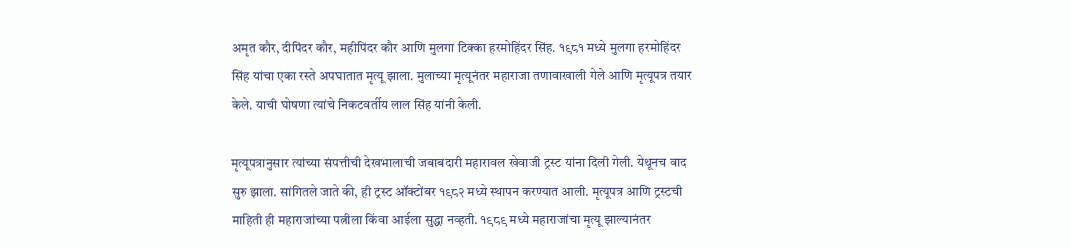अमृत कौर, दीपिंदर कौर, महीपिंदर कौर आणि मुलगा टिक्का हरमोहिंदर सिंह. १९८१ मध्ये मुलगा हरमोहिंदर सिंह यांचा एका रस्ते अपघातात मृत्यू झाला. मुलाच्या मृत्यूनंतर महाराजा तणावाखाली गेले आणि मृत्यूपत्र तयार केले. याची घोषणा त्यांचे निकटवर्तीय लाल सिंह यांनी केली.

मृत्यूपत्रानुसार त्यांच्या संपत्तीची देखभालाची जबाबदारी महारावल खेवाजी ट्रस्ट यांना दिली गेली. येथूनच वाद सुरु झाला. सांगितले जाते की, ही ट्रस्ट ऑक्टोंबर १९८२ मध्ये स्थापन करण्यात आली. मृत्यूपत्र आणि ट्रस्टची माहिती ही महाराजांच्या पत्नीला किंवा आईला सुद्धा नव्हती. १९८९ मध्ये महाराजांचा मृत्यू झाल्यानंतर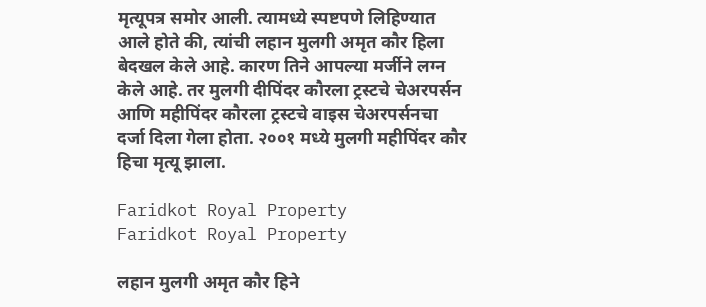मृत्यूपत्र समोर आली. त्यामध्ये स्पष्टपणे लिहिण्यात आले होते की, त्यांची लहान मुलगी अमृत कौर हिला बेदखल केले आहे. कारण तिने आपल्या मर्जीने लग्न केले आहे. तर मुलगी दीपिंदर कौरला ट्रस्टचे चेअरपर्सन आणि महीपिंदर कौरला ट्रस्टचे वाइस चेअरपर्सनचा दर्जा दिला गेला होता. २००१ मध्ये मुलगी महीपिंदर कौर हिचा मृत्यू झाला.

Faridkot Royal Property
Faridkot Royal Property

लहान मुलगी अमृत कौर हिने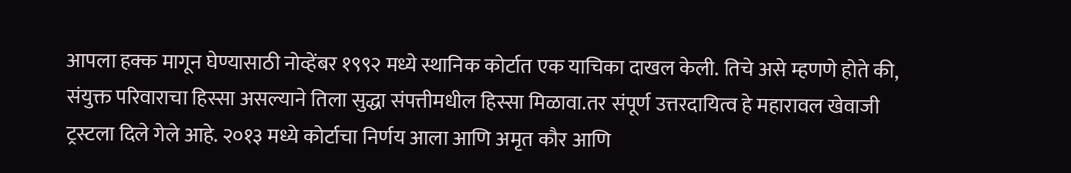आपला हक्क मागून घेण्यासाठी नोव्हेंबर १९९२ मध्ये स्थानिक कोर्टात एक याचिका दाखल केली. तिचे असे म्हणणे होते की, संयुक्त परिवाराचा हिस्सा असल्याने तिला सुद्धा संपत्तीमधील हिस्सा मिळावा.तर संपूर्ण उत्तरदायित्व हे महारावल खेवाजी ट्रस्टला दिले गेले आहे. २०१३ मध्ये कोर्टाचा निर्णय आला आणि अमृत कौर आणि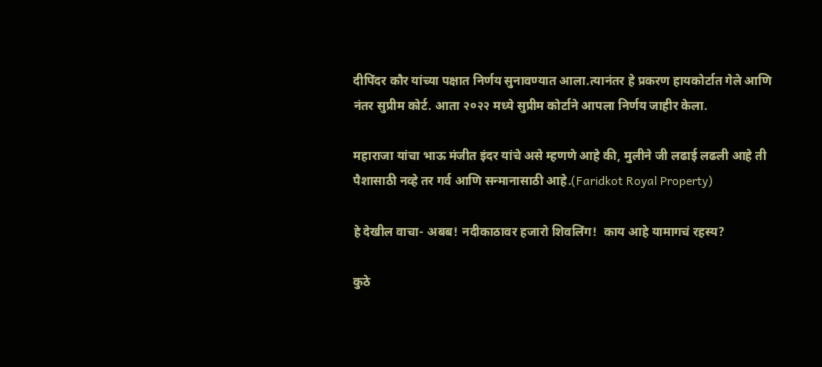दीपिंदर कौर यांच्या पक्षात निर्णय सुनावण्यात आला.त्यानंतर हे प्रकरण हायकोर्टात गेले आणि नंतर सुप्रीम कोर्ट. आता २०२२ मध्ये सुप्रीम कोर्टाने आपला निर्णय जाहीर केला.

महाराजा यांचा भाऊ मंजीत इंदर यांचे असे म्हणणे आहे की, मुलीने जी लढाई लढली आहे ती पैशासाठी नव्हे तर गर्व आणि सन्मानासाठी आहे.(Faridkot Royal Property)

हे देखील वाचा- अबब! नदीकाठावर हजारो शिवलिंग!  काय आहे यामागचं रहस्य?

कुठे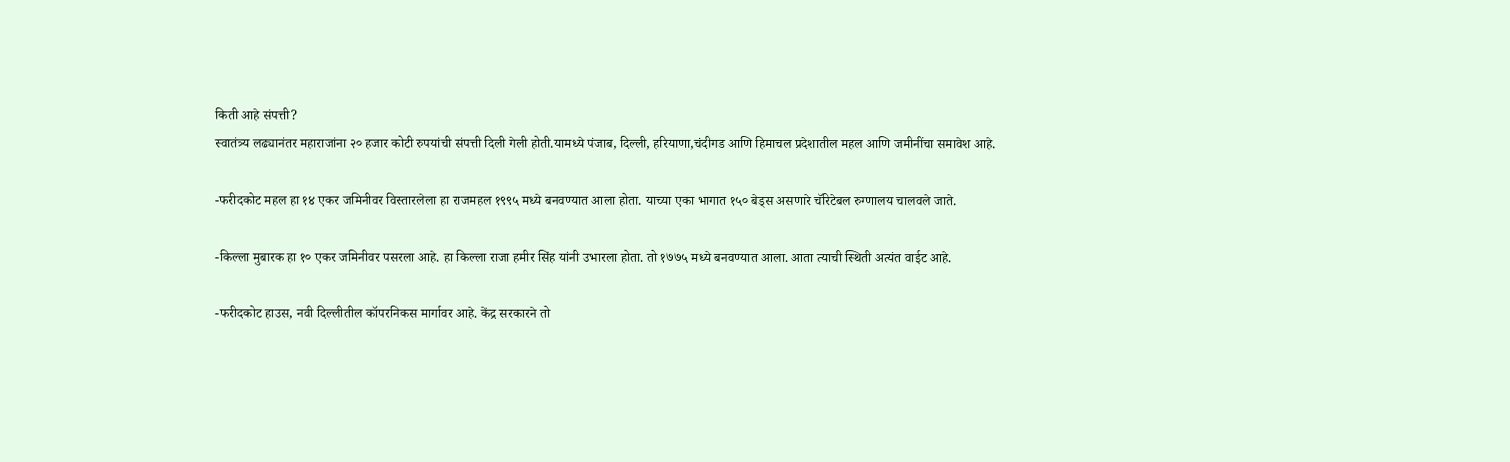किती आहे संपत्ती?
स्वातंत्र्य लढ्यानंतर महाराजांना २० हजार कोटी रुपयांची संपत्ती दिली गेली होती.यामध्ये पंजाब, दिल्ली, हरियाणा,चंदीगड आणि हिमाचल प्रदेशातील महल आणि जमीनींचा समावेश आहे.

-फरीदकोट महल हा १४ एकर जमिनीवर विस्तारलेला हा राजमहल १९९५ मध्ये बनवण्यात आला होता. याच्या एका भागात १५० बेड्स असणारे चॅरिटेबल रुग्णालय चालवले जाते.

-किल्ला मुबारक हा १० एकर जमिनीवर पसरला आहे. हा किल्ला राजा हमीर सिंह यांनी उभारला होता. तो १७७५ मध्ये बनवण्यात आला. आता त्याची स्थिती अत्यंत वाईट आहे.

-फरीदकोट हाउस, नवी दिल्लीतील कॉपरनिकस मार्गावर आहे. केंद्र सरकारने तो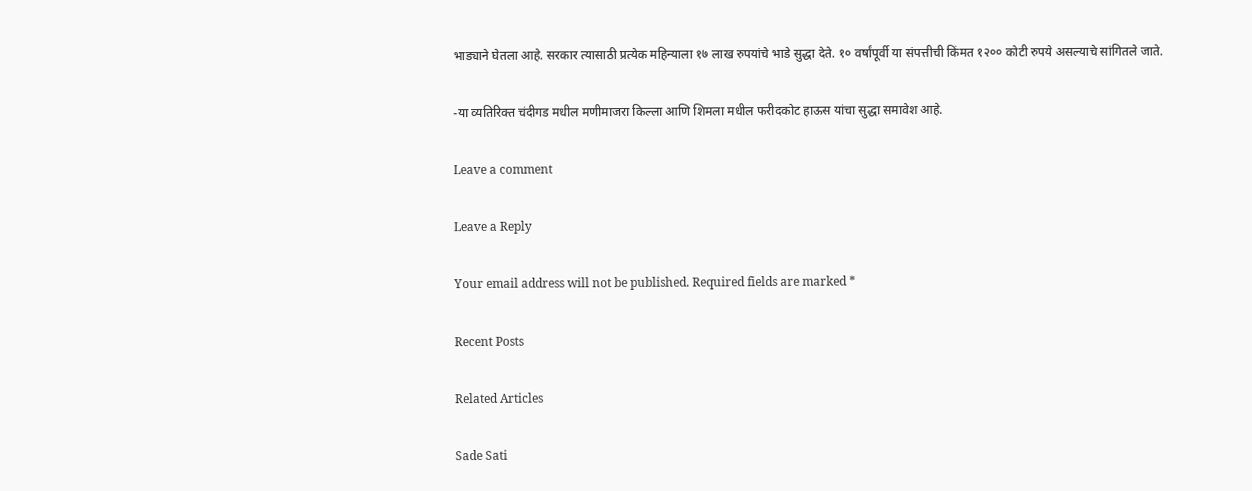भाड्याने घेतला आहे. सरकार त्यासाठी प्रत्येक महिन्याला १७ लाख रुपयांचे भाडे सुद्धा देते. १० वर्षांपूर्वी या संपत्तीची किंमत १२०० कोटी रुपये असल्याचे सांगितले जाते.

-या व्यतिरिक्त चंदीगड मधील मणीमाजरा किल्ला आणि शिमला मधील फरीदकोट हाऊस यांचा सुद्धा समावेश आहे.

Leave a comment

Leave a Reply

Your email address will not be published. Required fields are marked *

Recent Posts

Related Articles

Sade Sati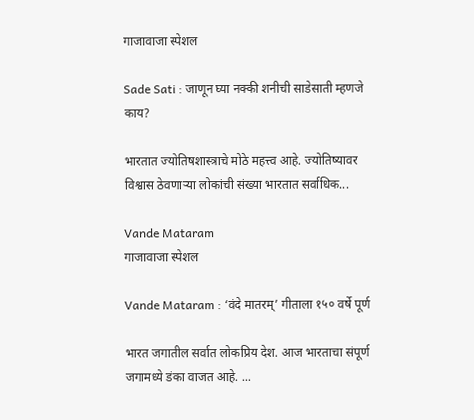गाजावाजा स्पेशल

Sade Sati : जाणून घ्या नक्की शनीची साडेसाती म्हणजे काय?

भारतात ज्योतिषशास्त्राचे मोठे महत्त्व आहे. ज्योतिष्यावर विश्वास ठेवणाऱ्या लोकांची संख्या भारतात सर्वाधिक...

Vande Mataram
गाजावाजा स्पेशल

Vande Mataram : ‘वंदे मातरम्’ गीताला १५० वर्षे पूर्ण

भारत जगातील सर्वात लोकप्रिय देश. आज भारताचा संपूर्ण जगामध्ये डंका वाजत आहे. ...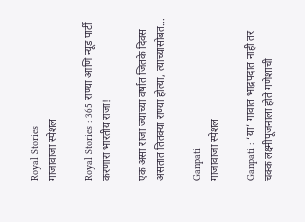Royal Stories
गाजावाजा स्पेशल

Royal Stories : 365 राण्या आणि न्यूड पार्टी करणारा भारतीय राजा!

एक असा राजा ज्याच्या वर्षात जितके दिवस असतात तितक्या राण्या होत्या, त्याच्यासोबत...

Ganpati
गाजावाजा स्पेशल

Ganpati : ‘या’ गावात भाद्रपदात नाही तर चक्क लक्ष्मीपूजनाला होते गणेशाची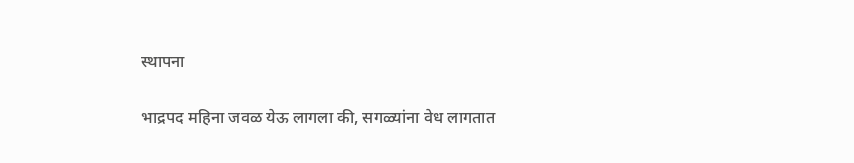स्थापना

भाद्रपद महिना जवळ येऊ लागला की, सगळ्यांना वेध लागतात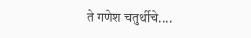ते गणेश चतुर्थीचे....